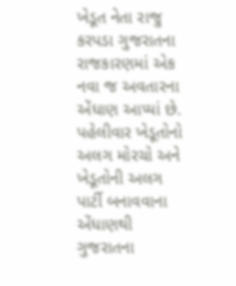ખેડૂત નેતા રાજુ કરપડા ગુજરાતના રાજકારણમાં એક નવા જ અવતારના એંધાણ આપ્યાં છે. પહેલીવાર ખેડૂતોનો અલગ મોરચો અને ખેડૂતોની અલગ પાર્ટી બનાવવાના એંધાણથી ગુજરાતના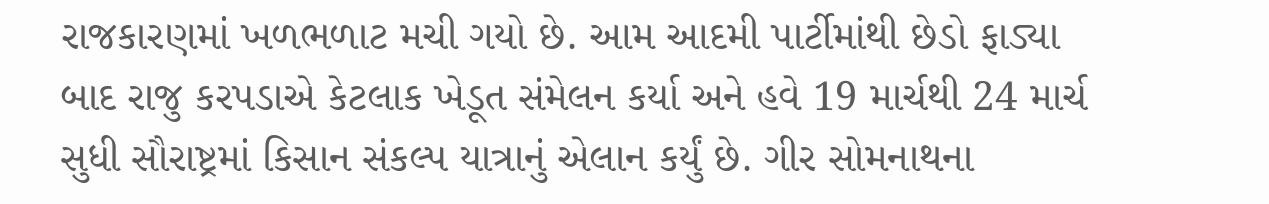રાજકારણમાં ખળભળાટ મચી ગયો છે. આમ આદમી પાર્ટીમાંથી છેડો ફાડ્યા બાદ રાજુ કરપડાએ કેટલાક ખેડૂત સંમેલન કર્યા અને હવે 19 માર્ચથી 24 માર્ચ સુધી સૌરાષ્ટ્રમાં કિસાન સંકલ્પ યાત્રાનું એલાન કર્યું છે. ગીર સોમનાથના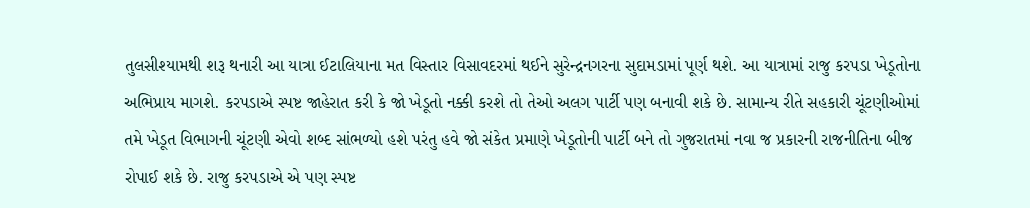તુલસીશ્યામથી શરૂ થનારી આ યાત્રા ઈટાલિયાના મત વિસ્તાર વિસાવદરમાં થઈને સુરેન્દ્રનગરના સુદામડામાં પૂર્ણ થશે. આ યાત્રામાં રાજુ કરપડા ખેડૂતોના અભિપ્રાય માગશે. કરપડાએ સ્પષ્ટ જાહેરાત કરી કે જો ખેડૂતો નક્કી કરશે તો તેઓ અલગ પાર્ટી પણ બનાવી શકે છે. સામાન્ય રીતે સહકારી ચૂંટણીઓમાં તમે ખેડૂત વિભાગની ચૂંટણી એવો શબ્દ સાંભળ્યો હશે પરંતુ હવે જો સંકેત પ્રમાણે ખેડૂતોની પાર્ટી બને તો ગુજરાતમાં નવા જ પ્રકારની રાજનીતિના બીજ રોપાઈ શકે છે. રાજુ કરપડાએ એ પણ સ્પષ્ટ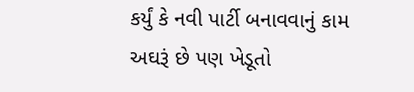કર્યું કે નવી પાર્ટી બનાવવાનું કામ અઘરૂં છે પણ ખેડૂતો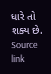ધારે તો શક્ય છે.
Source link